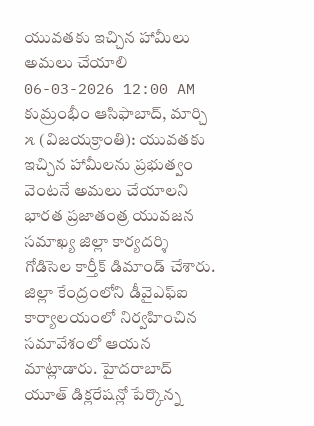యువతకు ఇచ్చిన హామీలు అమలు చేయాలి
06-03-2026 12:00 AM
కుమ్రంభీం ఆసిఫాబాద్, మార్చి ౫ (విజయక్రాంతి): యువతకు ఇచ్చిన హామీలను ప్రభుత్వం వెంటనే అమలు చేయాలని భారత ప్రజాతంత్ర యువజన సమాఖ్య జిల్లా కార్యదర్శి గోడిసెల కార్తీక్ డిమాండ్ చేశారు. జిల్లా కేంద్రంలోని డీవైఎఫ్ఐ కార్యాలయంలో నిర్వహించిన సమావేశంలో ఆయన మాట్లాడారు. హైదరాబాద్ యూత్ డిక్లరేషన్లో పేర్కొన్న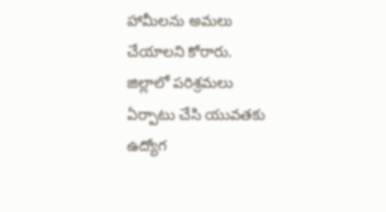హామీలను అమలు చేయాలని కోరారు.
జిల్లాలో పరిశ్రమలు ఏర్పాటు చేసి యువతకు ఉద్యోగ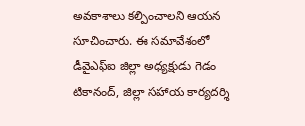అవకాశాలు కల్పించాలని ఆయన సూచించారు. ఈ సమావేశంలో డీవైఎఫ్ఐ జిల్లా అధ్యక్షుడు గెడం టికానంద్, జిల్లా సహాయ కార్యదర్శి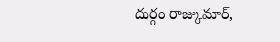దుర్గం రాజ్కుమార్,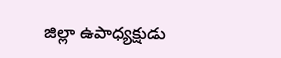జిల్లా ఉపాధ్యక్షుడు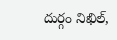దుర్గం నిఖిల్,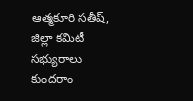ఆత్మకూరి సతీష్, జిల్లా కమిటీ సభ్యురాలు కుందరాం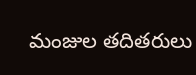మంజుల తదితరులు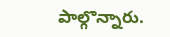పాల్గొన్నారు.